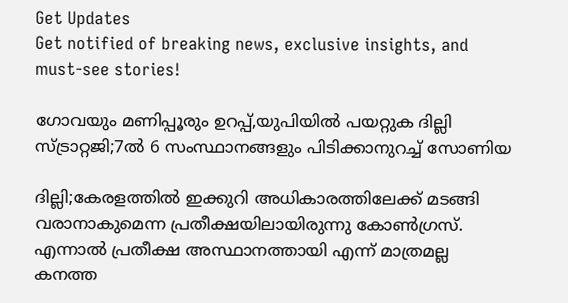Get Updates
Get notified of breaking news, exclusive insights, and must-see stories!

ഗോവയും മണിപ്പൂരും ഉറപ്പ്,യുപിയിൽ പയറ്റുക ദില്ലി സ്ട്രാറ്റജി;7ൽ 6 സംസ്ഥാനങ്ങളും പിടിക്കാനുറച്ച് സോണിയ

ദില്ലി;കേരളത്തിൽ ഇക്കുറി അധികാരത്തിലേക്ക് മടങ്ങി വരാനാകുമെന്ന പ്രതീക്ഷയിലായിരുന്നു കോൺഗ്രസ്. എന്നാൽ പ്രതീക്ഷ അസ്ഥാനത്തായി എന്ന് മാത്രമല്ല കനത്ത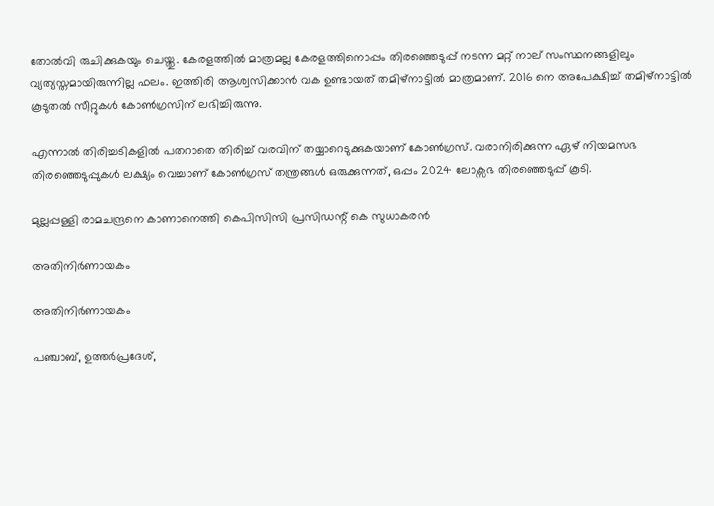തോൽവി രുചിക്കുകയും ചെയ്തു. കേരളത്തിൽ മാത്രമല്ല കേരളത്തിനൊപ്പം തിരഞ്ഞെടുപ്പ് നടന്ന മറ്റ് നാല് സംസ്ഥനങ്ങളിലും വ്യത്യസ്തമായിരുന്നില്ല ഫലം. ഇത്തിരി ആശ്വസിക്കാൻ വക ഉണ്ടായത് തമിഴ്നാട്ടിൽ മാത്രമാണ്. 2016 നെ അപേക്ഷിച്ച് തമിഴ്നാട്ടിൽ കൂടുതൽ സീറ്റുകൾ കോൺഗ്രസിന് ലഭിച്ചിരുന്നു.

എന്നാൽ തിരിച്ചടികളിൽ പതറാതെ തിരിച്ച് വരവിന് തയ്യാറെടുക്കുകയാണ് കോൺഗ്രസ്. വരാനിരിക്കുന്ന ഏഴ് നിയമസഭ തിരഞ്ഞെടുപ്പുകൾ ലക്ഷ്യം വെച്ചാണ് കോൺഗ്രസ് തന്ത്രങ്ങൾ ഒരുക്കുന്നത്, ഒപ്പം 2024 ലോക്സഭ തിരഞ്ഞെടുപ്പ് കൂടി.

മുല്ലപ്പള്ളി രാമചന്ദ്രനെ കാണാനെത്തി കെപിസിസി പ്രസിഡന്റ് കെ സുധാകരന്‍

അതിനിർണായകം

അതിനിർണായകം

പഞ്ചാബ്, ഉത്തർപ്രദേശ്,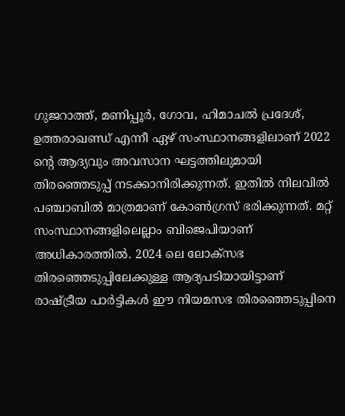ഗുജറാത്ത്, മണിപ്പൂർ, ഗോവ, ഹിമാചൽ പ്രദേശ്, ഉത്തരാഖണ്ഡ് എന്നീ ഏഴ് സംസ്ഥാനങ്ങളിലാണ് 2022 ന്റെ ആദ്യവും അവസാന ഘട്ടത്തിലുമായി തിരഞ്ഞെടുപ്പ് നടക്കാനിരിക്കുന്നത്. ഇതിൽ നിലവിൽ പഞ്ചാബിൽ മാത്രമാണ് കോൺഗ്രസ് ഭരിക്കുന്നത്. മറ്റ് സംസ്ഥാനങ്ങളിലെല്ലാം ബിജെപിയാണ് അധികാരത്തിൽ. 2024 ലെ ലോക്സഭ തിരഞ്ഞെടുപ്പിലേക്കുള്ള ആദ്യപടിയായിട്ടാണ് രാഷ്ട്രീയ പാർട്ടികൾ ഈ നിയമസഭ തിരഞ്ഞെടുപ്പിനെ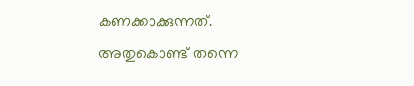കണക്കാക്കുന്നത്. അതുകൊണ്ട് തന്നെ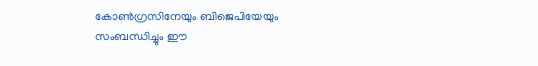കോൺഗ്രസിനേയും ബിജെപിയേയും സംബന്ധിച്ചും ഈ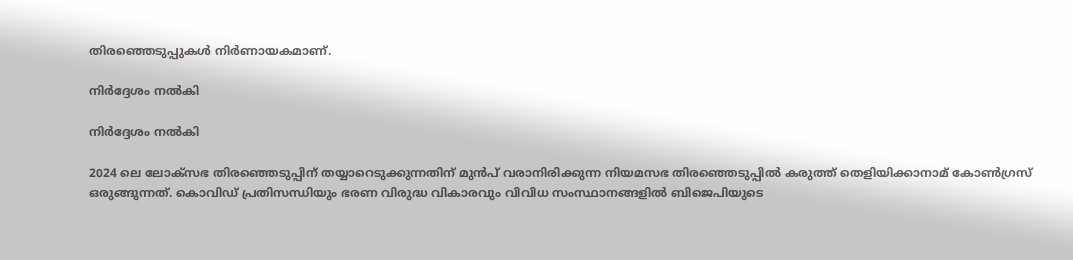തിരഞ്ഞെടുപ്പുകൾ നിർണായകമാണ്.

നിർദ്ദേശം നൽകി

നിർദ്ദേശം നൽകി

2024 ലെ ലോക്സഭ തിരഞ്ഞെടുപ്പിന് തയ്യാറെടുക്കുന്നതിന് മുൻപ് വരാനിരിക്കുന്ന നിയമസഭ തിരഞ്ഞെടുപ്പിൽ കരുത്ത് തെളിയിക്കാനാമ് കോൺഗ്രസ് ഒരുങ്ങുന്നത്. കൊവിഡ് പ്രതിസന്ധിയും ഭരണ വിരുദ്ധ വികാരവും വിവിധ സംസ്ഥാനങ്ങളിൽ ബിജെപിയുടെ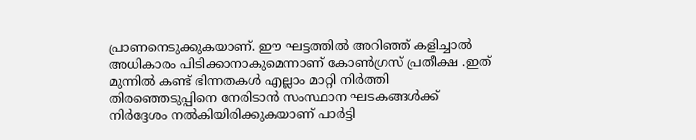പ്രാണനെടുക്കുകയാണ്. ഈ ഘട്ടത്തിൽ അറിഞ്ഞ് കളിച്ചാൽ അധികാരം പിടിക്കാനാകുമെന്നാണ് കോൺഗ്രസ് പ്രതീക്ഷ .ഇത് മുന്നിൽ കണ്ട് ഭിന്നതകൾ എല്ലാം മാറ്റി നിർത്തി തിരഞ്ഞെടുപ്പിനെ നേരിടാൻ സംസ്ഥാന ഘടകങ്ങൾക്ക് നിർദ്ദേശം നൽകിയിരിക്കുകയാണ് പാർട്ടി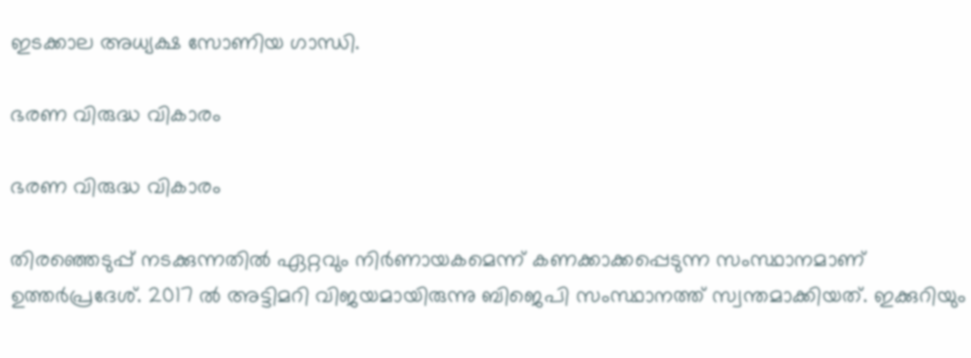ഇടക്കാല അധ്യക്ഷ സോണിയ ഗാന്ധി.

ഭരണ വിരുദ്ധ വികാരം

ഭരണ വിരുദ്ധ വികാരം

തിരഞ്ഞെടുപ്പ് നടക്കുന്നതിൽ ഏറ്റവും നിർണായകമെന്ന് കണക്കാക്കപ്പെടുന്ന സംസ്ഥാനമാണ് ഉത്തർപ്രദേശ്. 2017 ൽ അട്ടിമറി വിജയമായിരുന്നു ബിജെപി സംസ്ഥാനത്ത് സ്വന്തമാക്കിയത്. ഇക്കുറിയും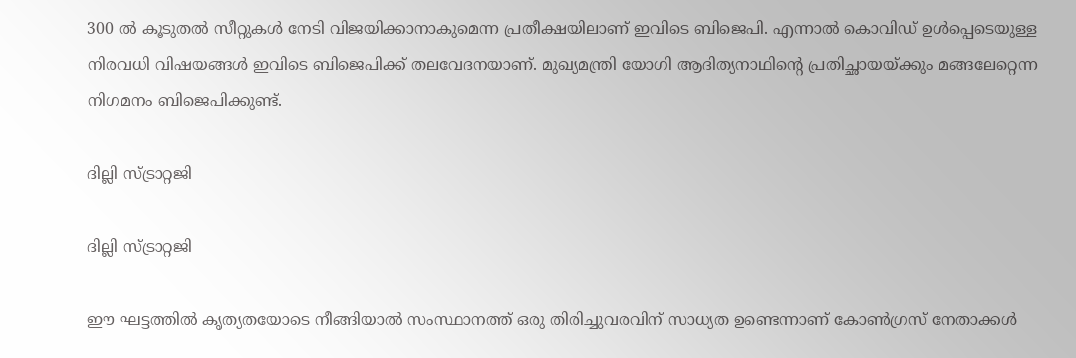300 ൽ കൂടുതൽ സീറ്റുകൾ നേടി വിജയിക്കാനാകുമെന്ന പ്രതീക്ഷയിലാണ് ഇവിടെ ബിജെപി. എന്നാൽ കൊവിഡ് ഉൾപ്പെടെയുള്ള നിരവധി വിഷയങ്ങൾ ഇവിടെ ബിജെപിക്ക് തലവേദനയാണ്. മുഖ്യമന്ത്രി യോഗി ആദിത്യനാഥിന്റെ പ്രതിച്ഛായയ്ക്കും മങ്ങലേറ്റെന്ന നിഗമനം ബിജെപിക്കുണ്ട്.

ദില്ലി സ്ട്രാറ്റജി

ദില്ലി സ്ട്രാറ്റജി

ഈ ഘട്ടത്തിൽ കൃത്യതയോടെ നീങ്ങിയാൽ സംസ്ഥാനത്ത് ഒരു തിരിച്ചുവരവിന് സാധ്യത ഉണ്ടെന്നാണ് കോൺഗ്രസ് നേതാക്കൾ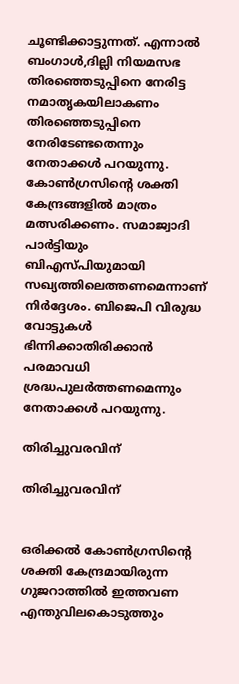ചൂണ്ടിക്കാട്ടുന്നത്. എന്നാൽ ബംഗാൾ,ദില്ലി നിയമസഭ തിരഞ്ഞെടുപ്പിനെ നേരിട്ട നമാതൃകയിലാകണം തിരഞ്ഞെടുപ്പിനെ നേരിടേണ്ടതെന്നും നേതാക്കൾ പറയുന്നു. കോൺഗ്രസിന്റെ ശക്തി കേന്ദ്രങ്ങളിൽ മാത്രം മത്സരിക്കണം. സമാജ്വാദി പാർട്ടിയും ബിഎസ്പിയുമായി സഖ്യത്തിലെത്തണമെന്നാണ് നിർദ്ദേശം. ബിജെപി വിരുദ്ധ വോട്ടുകൾ ഭിന്നിക്കാതിരിക്കാൻ പരമാവധി ശ്രദ്ധപുലർത്തണമെന്നും നേതാക്കൾ പറയുന്നു.

തിരിച്ചുവരവിന്

തിരിച്ചുവരവിന്


ഒരിക്കൽ കോൺഗ്രസിന്റെ ശക്തി കേന്ദ്രമായിരുന്ന ഗുജറാത്തിൽ ഇത്തവണ എന്തുവിലകൊടുത്തും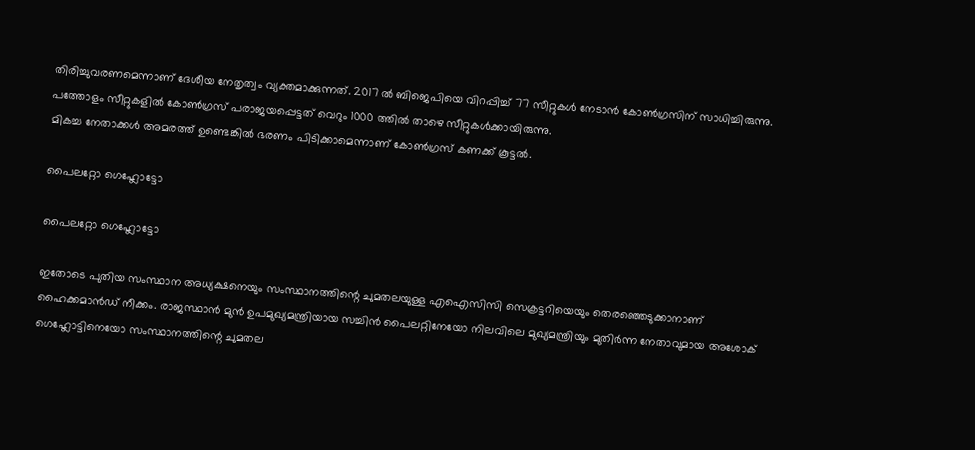തിരിച്ചുവരണമെന്നാണ് ദേശീയ നേതൃത്വം വ്യക്തമാക്കുന്നത്. 2017 ൽ ബിജെപിയെ വിറപ്പിച്ച് 77 സീറ്റുകൾ നേടാൻ കോൺഗ്രസിന് സാധിച്ചിരുന്നു. പത്തോളം സീറ്റുകളില്‍ കോണ്‍ഗ്രസ് പരാജയപ്പെട്ടത് വെറും 1000 ത്തിൽ താഴെ സീറ്റുകൾക്കായിരുന്നു.
മികച്ച നേതാക്കൾ അമരത്ത് ഉണ്ടെങ്കിൽ ഭരണം പിടിക്കാമെന്നാണ് കോൺഗ്രസ് കണക്ക് കൂട്ടൽ.

പൈലറ്റോ ഗെഹ്ലോട്ടോ

പൈലറ്റോ ഗെഹ്ലോട്ടോ

ഇതോടെ പുതിയ സംസ്ഥാന അധ്യക്ഷനെയും സംസ്ഥാനത്തിന്റെ ചുമതലയുള്ള എഐസിസി സെക്രട്ടറിയെയും തെരഞ്ഞെടുക്കാനാണ് ഹൈക്കമാന്‍ഡ് നീക്കം. രാജസ്ഥാൻ മുൻ ഉപമുഖ്യമന്ത്രിയായ സച്ചിൻ പൈലറ്റിനേയോ നിലവിലെ മുഖ്യമന്ത്രിയും മുതിർന്ന നേതാവുമായ അശോക് ഗെഹ്ലോട്ടിനെയോ സംസ്ഥാനത്തിന്റെ ചുമതല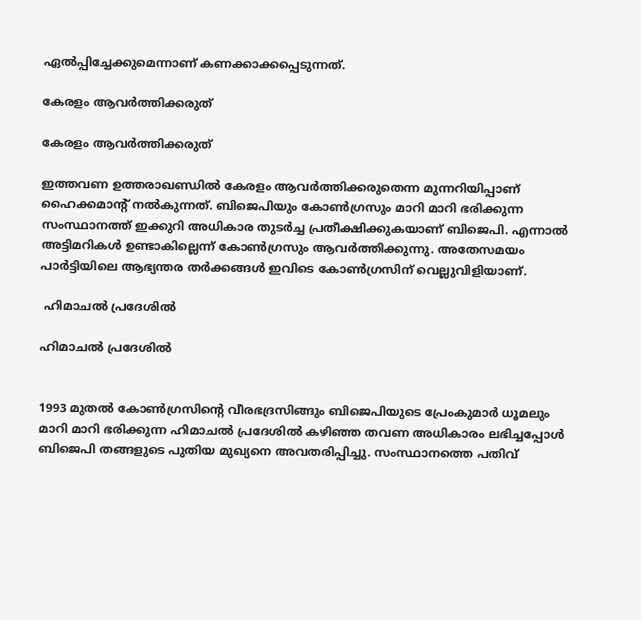ഏൽപ്പിച്ചേക്കുമെന്നാണ് കണക്കാക്കപ്പെടുന്നത്.

കേരളം ആവർത്തിക്കരുത്

കേരളം ആവർത്തിക്കരുത്

ഇത്തവണ ഉത്തരാഖണ്ഡിൽ കേരളം ആവർത്തിക്കരുതെന്ന മുന്നറിയിപ്പാണ് ഹൈക്കമാന്റ് നൽകുന്നത്. ബിജെപിയും കോൺഗ്രസും മാറി മാറി ഭരിക്കുന്ന സംസ്ഥാനത്ത് ഇക്കുറി അധികാര തുടർച്ച പ്രതീക്ഷിക്കുകയാണ് ബിജെപി. എന്നാൽ അട്ടിമറികൾ ഉണ്ടാകില്ലെന്ന് കോൺഗ്രസും ആവർത്തിക്കുന്നു. അതേസമയം പാർട്ടിയിലെ ആഭ്യന്തര തർക്കങ്ങൾ ഇവിടെ കോൺഗ്രസിന് വെല്ലുവിളിയാണ്.

 ഹിമാചൽ പ്രദേശിൽ

ഹിമാചൽ പ്രദേശിൽ


1993 മുതൽ കോൺഗ്രസിന്റെ വീരഭദ്രസിങ്ങും ബിജെപിയുടെ പ്രേംകുമാർ ധൂമലും മാറി മാറി ഭരിക്കുന്ന ഹിമാചൽ പ്രദേശിൽ കഴിഞ്ഞ തവണ അധികാരം ലഭിച്ചപ്പോൾ ബിജെപി തങ്ങളുടെ പുതിയ മുഖ്യനെ അവതരിപ്പിച്ചു. സംസ്ഥാനത്തെ പതിവ്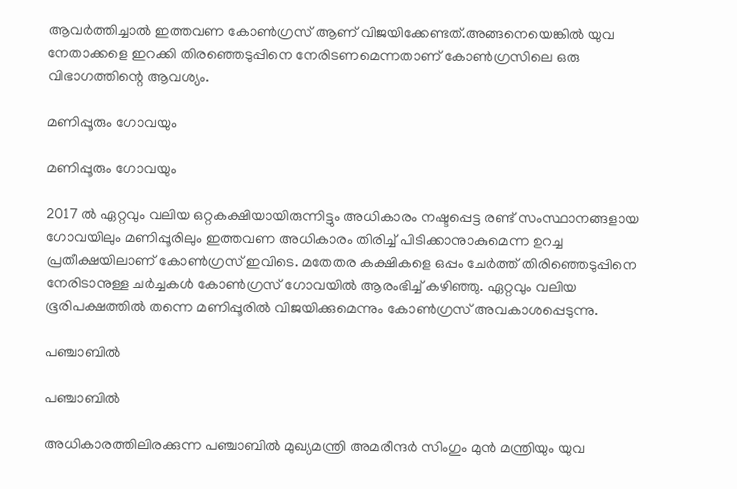ആവർത്തിച്ചാൽ ഇത്തവണ കോൺഗ്രസ് ആണ് വിജയിക്കേണ്ടത്.അങ്ങനെയെങ്കിൽ യുവ നേതാക്കളെ ഇറക്കി തിരഞ്ഞെടുപ്പിനെ നേരിടണമെന്നതാണ് കോൺഗ്രസിലെ ഒരു വിഭാഗത്തിന്റെ ആവശ്യം.

മണിപ്പൂരും ഗോവയും

മണിപ്പൂരും ഗോവയും

2017 ൽ ഏറ്റവും വലിയ ഒറ്റകക്ഷിയായിരുന്നിട്ടും അധികാരം നഷ്ടപ്പെട്ട രണ്ട് സംസ്ഥാനങ്ങളായ ഗോവയിലും മണിപ്പൂരിലും ഇത്തവണ അധികാരം തിരിച്ച് പിടിക്കാനുാകുമെന്ന ഉറച്ച പ്രതീക്ഷയിലാണ് കോൺഗ്രസ് ഇവിടെ. മതേതര കക്ഷികളെ ഒപ്പം ചേർത്ത് തിരിഞ്ഞെടുപ്പിനെ നേരിടാനുള്ള ചർച്ചകൾ കോൺഗ്രസ് ഗോവയിൽ ആരംഭിച്ച് കഴിഞ്ഞു. ഏറ്റവും വലിയ ഭൂരിപക്ഷത്തിൽ തന്നെ മണിപ്പൂരിൽ വിജയിക്കുമെന്നും കോൺഗ്രസ് അവകാശപ്പെടുന്നു.

പഞ്ചാബിൽ

പഞ്ചാബിൽ

അധികാരത്തിലിരക്കുന്ന പഞ്ചാബിൽ മുഖ്യമന്ത്രി അമരീന്ദർ സിംഗും മുൻ മന്ത്രിയും യുവ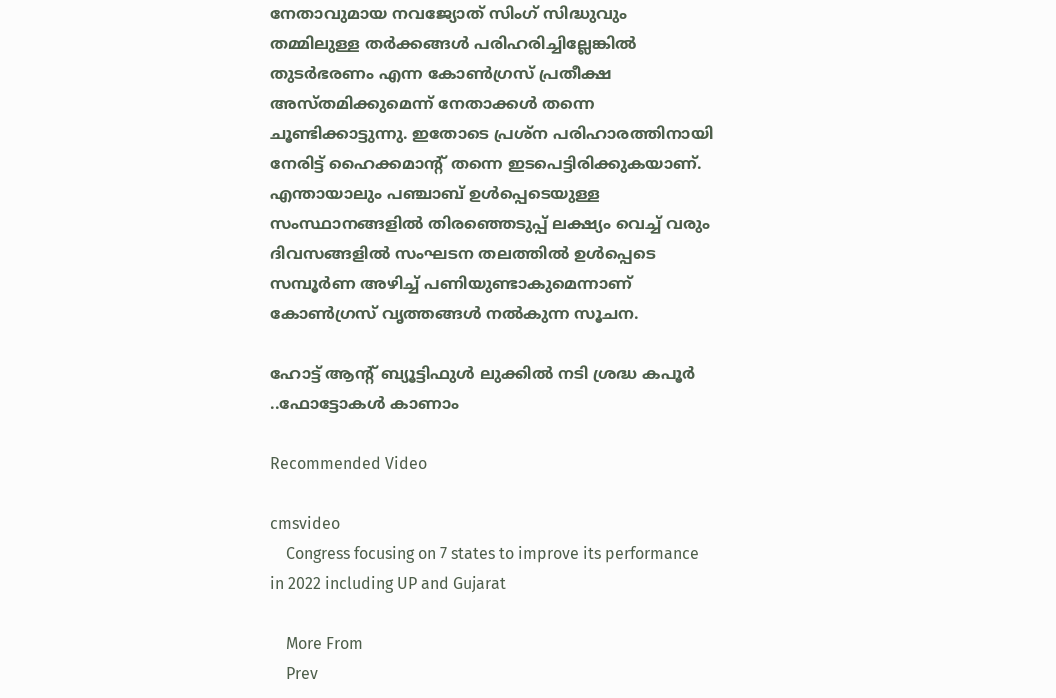നേതാവുമായ നവജ്യോത് സിംഗ് സിദ്ധുവും തമ്മിലുള്ള തർക്കങ്ങൾ പരിഹരിച്ചില്ലേങ്കിൽ തുടർഭരണം എന്ന കോൺഗ്രസ് പ്രതീക്ഷ അസ്തമിക്കുമെന്ന് നേതാക്കൾ തന്നെ ചൂണ്ടിക്കാട്ടുന്നു. ഇതോടെ പ്രശ്ന പരിഹാരത്തിനായി നേരിട്ട് ഹൈക്കമാന്റ് തന്നെ ഇടപെട്ടിരിക്കുകയാണ്. എന്തായാലും പഞ്ചാബ് ഉൾപ്പെടെയുള്ള സംസ്ഥാനങ്ങളിൽ തിരഞ്ഞെടുപ്പ് ലക്ഷ്യം വെച്ച് വരും ദിവസങ്ങളിൽ സംഘടന തലത്തിൽ ഉൾപ്പെടെ സമ്പൂർണ അഴിച്ച് പണിയുണ്ടാകുമെന്നാണ് കോൺഗ്രസ് വൃത്തങ്ങൾ നൽകുന്ന സൂചന.

ഹോട്ട് ആന്റ് ബ്യൂട്ടിഫുൾ ലുക്കിൽ നടി ശ്രദ്ധ കപൂർ ..ഫോട്ടോകൾ കാണാം

Recommended Video

cmsvideo
    Congress focusing on 7 states to improve its performance in 2022 including UP and Gujarat

    More From
    Prev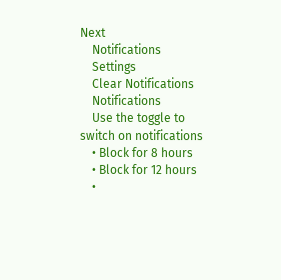Next
    Notifications
    Settings
    Clear Notifications
    Notifications
    Use the toggle to switch on notifications
    • Block for 8 hours
    • Block for 12 hours
    •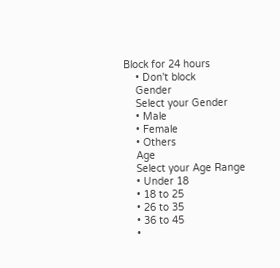Block for 24 hours
    • Don't block
    Gender
    Select your Gender
    • Male
    • Female
    • Others
    Age
    Select your Age Range
    • Under 18
    • 18 to 25
    • 26 to 35
    • 36 to 45
    •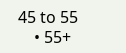45 to 55
    • 55+